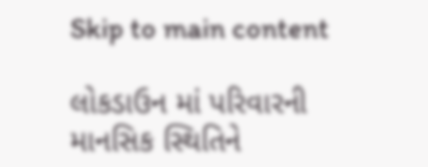Skip to main content

લોકડાઉન માં પરિવારની માનસિક સ્થિતિને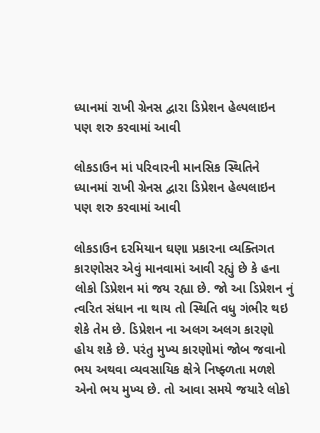ધ્યાનમાં રાખી ગ્રેનસ દ્વારા ડિપ્રેશન હેલ્પલાઇન પણ શરુ કરવામાં આવી

લોકડાઉન માં પરિવારની માનસિક સ્થિતિને ધ્યાનમાં રાખી ગ્રેનસ દ્વારા ડિપ્રેશન હેલ્પલાઇન પણ શરુ કરવામાં આવી

લોકડાઉન દરમિયાન ઘણા પ્રકારના વ્યક્તિગત કારણોસર એવું માનવામાં આવી રહ્યું છે કે હના લોકો ડિપ્રેશન માં જય રહ્યા છે. જો આ ડિપ્રેશન નું ત્વરિત સંધાન ના થાય તો સ્થિતિ વધુ ગંભીર થઇ શેકે તેમ છે. ડિપ્રેશન ના અલગ અલગ કારણો હોય શકે છે. પરંતુ મુખ્ય કારણોમાં જોબ જવાનો ભય અથવા વ્યવસાયિક ક્ષેત્રે નિષ્ફ્ળતા મળશે એનો ભય મુખ્ય છે. તો આવા સમયે જયારે લોકો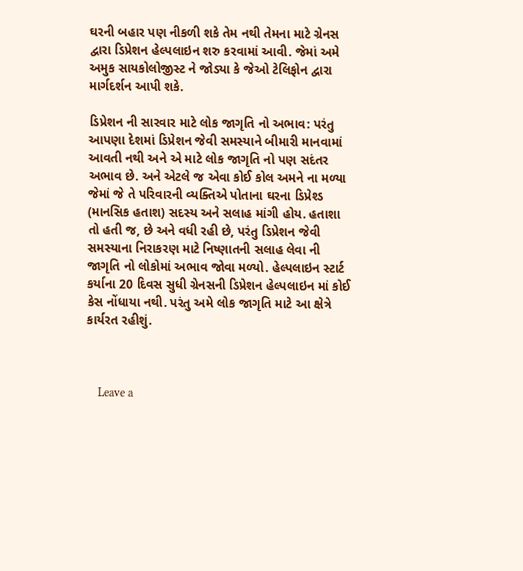ઘરની બહાર પણ નીકળી શકે તેમ નથી તેમના માટે ગ્રેનસ દ્વારા ડિપ્રેશન હેલ્પલાઇન શરુ કરવામાં આવી. જેમાં અમે અમુક સાયકોલોજીસ્ટ ને જોડ્યા કે જેઓ ટેલિફોન દ્વારા માર્ગદર્શન આપી શકે.

ડિપ્રેશન ની સારવાર માટે લોક જાગૃતિ નો અભાવ: પરંતુ આપણા દેશમાં ડિપ્રેશન જેવી સમસ્યાને બીમારી માનવામાં આવતી નથી અને એ માટે લોક જાગૃતિ નો પણ સદંતર અભાવ છે. અને એટલે જ એવા કોઈ કોલ અમને ના મળ્યા જેમાં જે તે પરિવારની વ્યક્તિએ પોતાના ઘરના ડિપ્રેશ્ડ (માનસિક હતાશ) સદસ્ય અને સલાહ માંગી હોય. હતાશા તો હતી જ, છે અને વધી રહી છે, પરંતુ ડિપ્રેશન જેવી સમસ્યાના નિરાકરણ માટે નિષ્ણાતની સલાહ લેવા ની જાગૃતિ નો લોકોમાં અભાવ જોવા મળ્યો. હેલ્પલાઇન સ્ટાર્ટ કર્યાના 20 દિવસ સુધી ગ્રેનસની ડિપ્રેશન હેલ્પલાઇન માં કોઈ કેસ નોંધાયા નથી. પરંતુ અમે લોક જાગૃતિ માટે આ ક્ષેત્રે કાર્યરત રહીશું.



    Leave a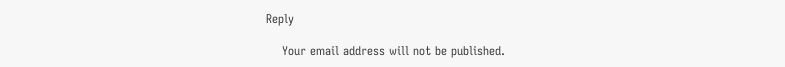Reply

    Your email address will not be published.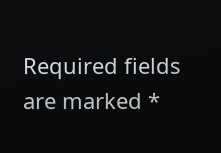Required fields are marked *